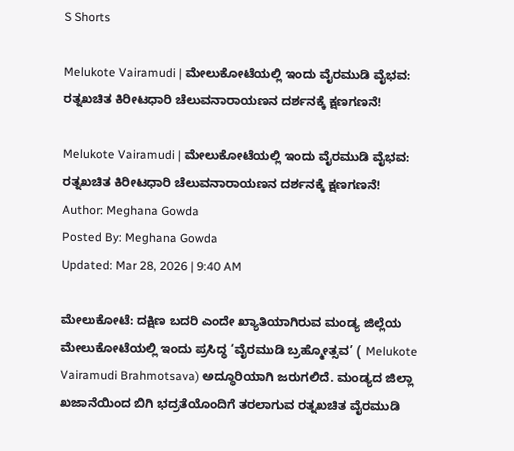S Shorts

Melukote Vairamudi | ಮೇಲುಕೋಟೆಯಲ್ಲಿ ಇಂದು ವೈರಮುಡಿ ವೈಭವ: ರತ್ನಖಚಿತ ಕಿರೀಟಧಾರಿ ಚೆಲುವನಾರಾಯಣನ ದರ್ಶನಕ್ಕೆ ಕ್ಷಣಗಣನೆ!

Melukote Vairamudi | ಮೇಲುಕೋಟೆಯಲ್ಲಿ ಇಂದು ವೈರಮುಡಿ ವೈಭವ: ರತ್ನಖಚಿತ ಕಿರೀಟಧಾರಿ ಚೆಲುವನಾರಾಯಣನ ದರ್ಶನಕ್ಕೆ ಕ್ಷಣಗಣನೆ!
Author: Meghana Gowda
Posted By: Meghana Gowda
Updated: Mar 28, 2026 | 9:40 AM

ಮೇಲುಕೋಟೆ: ದಕ್ಷಿಣ ಬದರಿ ಎಂದೇ ಖ್ಯಾತಿಯಾಗಿರುವ ಮಂಡ್ಯ ಜಿಲ್ಲೆಯ ಮೇಲುಕೋಟೆಯಲ್ಲಿ ಇಂದು ಪ್ರಸಿದ್ಧ ‘ವೈರಮುಡಿ ಬ್ರಹ್ಮೋತ್ಸವ’ ( Melukote Vairamudi Brahmotsava) ಅದ್ಧೂರಿಯಾಗಿ ಜರುಗಲಿದೆ. ಮಂಡ್ಯದ ಜಿಲ್ಲಾ ಖಜಾನೆಯಿಂದ ಬಿಗಿ ಭದ್ರತೆಯೊಂದಿಗೆ ತರಲಾಗುವ ರತ್ನಖಚಿತ ವೈರಮುಡಿ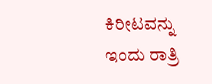ಕಿರೀಟವನ್ನು ಇಂದು ರಾತ್ರಿ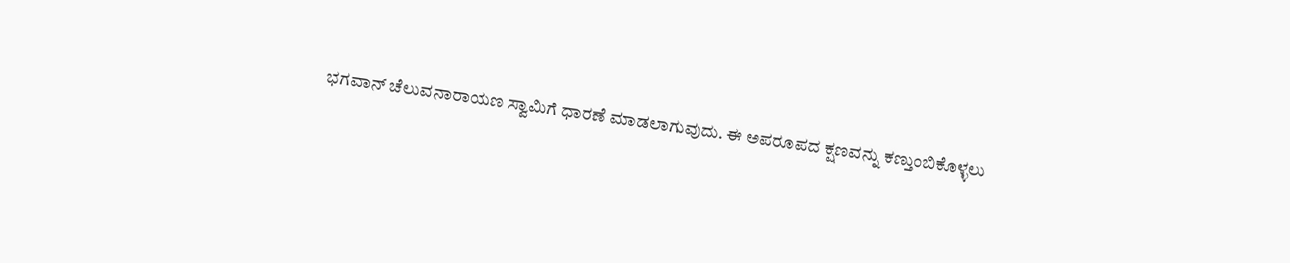ಭಗವಾನ್ ಚೆಲುವನಾರಾಯಣ ಸ್ವಾಮಿಗೆ ಧಾರಣೆ ಮಾಡಲಾಗುವುದು. ಈ ಅಪರೂಪದ ಕ್ಷಣವನ್ನು ಕಣ್ತುಂಬಿಕೊಳ್ಳಲು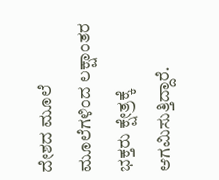ದೇಶದ ಮೂಲೆ ಮೂಲೆಗಳಿಂದ ಲಕ್ಷಾಂತರ ಭಕ್ತರು ಕ್ಷೇತ್ರಕ್ಕೆ ಆಗಮಿಸುತ್ತಿದ್ದಾರೆ.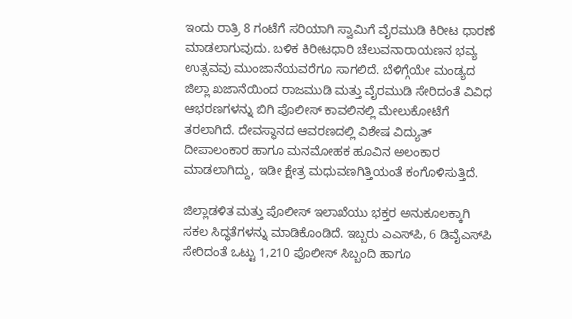ಇಂದು ರಾತ್ರಿ 8 ಗಂಟೆಗೆ ಸರಿಯಾಗಿ ಸ್ವಾಮಿಗೆ ವೈರಮುಡಿ ಕಿರೀಟ ಧಾರಣೆ ಮಾಡಲಾಗುವುದು. ಬಳಿಕ ಕಿರೀಟಧಾರಿ ಚೆಲುವನಾರಾಯಣನ ಭವ್ಯ ಉತ್ಸವವು ಮುಂಜಾನೆಯವರೆಗೂ ಸಾಗಲಿದೆ. ಬೆಳಿಗ್ಗೆಯೇ ಮಂಡ್ಯದ ಜಿಲ್ಲಾ ಖಜಾನೆಯಿಂದ ರಾಜಮುಡಿ ಮತ್ತು ವೈರಮುಡಿ ಸೇರಿದಂತೆ ವಿವಿಧ ಆಭರಣಗಳನ್ನು ಬಿಗಿ ಪೊಲೀಸ್ ಕಾವಲಿನಲ್ಲಿ ಮೇಲುಕೋಟೆಗೆ ತರಲಾಗಿದೆ. ದೇವಸ್ಥಾನದ ಆವರಣದಲ್ಲಿ ವಿಶೇಷ ವಿದ್ಯುತ್ ದೀಪಾಲಂಕಾರ ಹಾಗೂ ಮನಮೋಹಕ ಹೂವಿನ ಅಲಂಕಾರ ಮಾಡಲಾಗಿದ್ದು, ಇಡೀ ಕ್ಷೇತ್ರ ಮಧುವಣಗಿತ್ತಿಯಂತೆ ಕಂಗೊಳಿಸುತ್ತಿದೆ.

ಜಿಲ್ಲಾಡಳಿತ ಮತ್ತು ಪೊಲೀಸ್ ಇಲಾಖೆಯು ಭಕ್ತರ ಅನುಕೂಲಕ್ಕಾಗಿ ಸಕಲ ಸಿದ್ಧತೆಗಳನ್ನು ಮಾಡಿಕೊಂಡಿದೆ. ಇಬ್ಬರು ಎಎಸ್‌ಪಿ, 6 ಡಿವೈಎಸ್‌ಪಿ ಸೇರಿದಂತೆ ಒಟ್ಟು 1,210 ಪೊಲೀಸ್ ಸಿಬ್ಬಂದಿ ಹಾಗೂ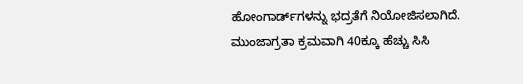ಹೋಂಗಾರ್ಡ್‌ಗಳನ್ನು ಭದ್ರತೆಗೆ ನಿಯೋಜಿಸಲಾಗಿದೆ. ಮುಂಜಾಗ್ರತಾ ಕ್ರಮವಾಗಿ 40ಕ್ಕೂ ಹೆಚ್ಚು ಸಿಸಿ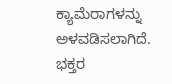ಕ್ಯಾಮೆರಾಗಳನ್ನು ಅಳವಡಿಸಲಾಗಿದೆ. ಭಕ್ತರ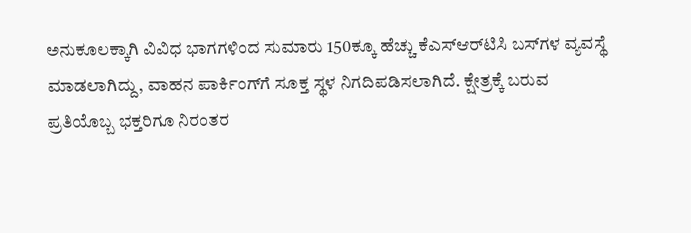ಅನುಕೂಲಕ್ಕಾಗಿ ವಿವಿಧ ಭಾಗಗಳಿಂದ ಸುಮಾರು 150ಕ್ಕೂ ಹೆಚ್ಚು ಕೆಎಸ್‌ಆರ್‌ಟಿಸಿ ಬಸ್‌ಗಳ ವ್ಯವಸ್ಥೆ ಮಾಡಲಾಗಿದ್ದು, ವಾಹನ ಪಾರ್ಕಿಂಗ್‌ಗೆ ಸೂಕ್ತ ಸ್ಥಳ ನಿಗದಿಪಡಿಸಲಾಗಿದೆ. ಕ್ಷೇತ್ರಕ್ಕೆ ಬರುವ ಪ್ರತಿಯೊಬ್ಬ ಭಕ್ತರಿಗೂ ನಿರಂತರ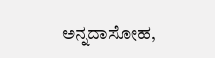ಅನ್ನದಾಸೋಹ,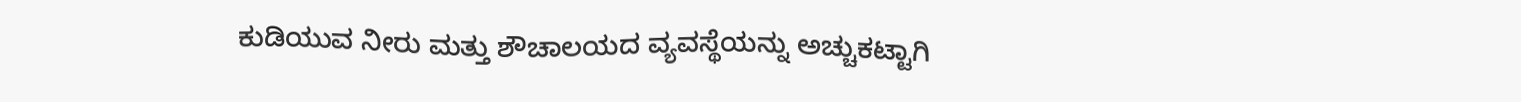ಕುಡಿಯುವ ನೀರು ಮತ್ತು ಶೌಚಾಲಯದ ವ್ಯವಸ್ಥೆಯನ್ನು ಅಚ್ಚುಕಟ್ಟಾಗಿ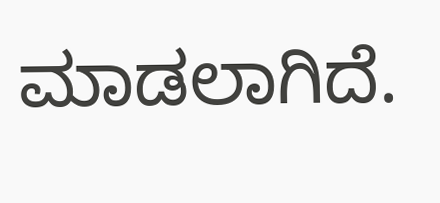ಮಾಡಲಾಗಿದೆ.